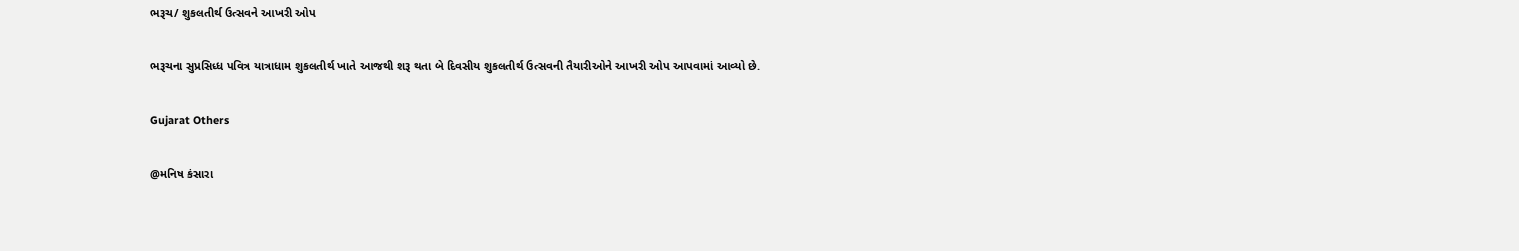ભરૂચ/ શુકલતીર્થ ઉત્સવને આખરી ઓપ

ભરૂચના સુપ્રસિધ્ધ પવિત્ર યાત્રાધામ શુકલતીર્થ ખાતે આજથી શરૂ થતા બે દિવસીય શુકલતીર્થ ઉત્સવની તૈયારીઓને આખરી ઓપ આપવામાં આવ્યો છે.

Gujarat Others

@મનિષ કંસારા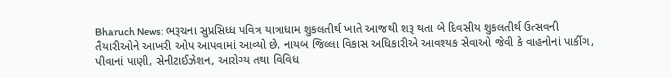Bharuch News: ભરૂચના સુપ્રસિધ્ધ પવિત્ર યાત્રાધામ શુકલતીર્થ ખાતે આજથી શરૂ થતા બે દિવસીય શુકલતીર્થ ઉત્સવની તૈયારીઓને આખરી ઓપ આપવામાં આવ્યો છે. નાયબ જિલ્લા વિકાસ અધિકારીએ આવશ્યક સેવાઓ જેવી કે વાહનોનાં પાર્કીગ, પીવાનાં પાણી, સેનીટાઈઝેશન, આરોગ્ય તથા વિવિધ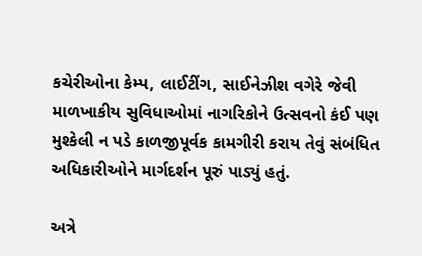કચેરીઓના કેમ્પ, લાઈટીંગ, સાઈનેઝીશ વગેરે જેવી માળખાકીય સુવિધાઓમાં નાગરિકોને ઉત્સવનો કંઈ પણ મુશ્કેલી ન પડે કાળજીપૂર્વક કામગીરી કરાય તેવું સંબંધિત અધિકારીઓને માર્ગદર્શન પૂરું પાડ્યું હતું.

અત્રે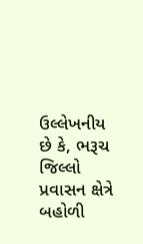ઉલ્લેખનીય છે કે, ભરૂચ જિલ્લો પ્રવાસન ક્ષેત્રે બહોળી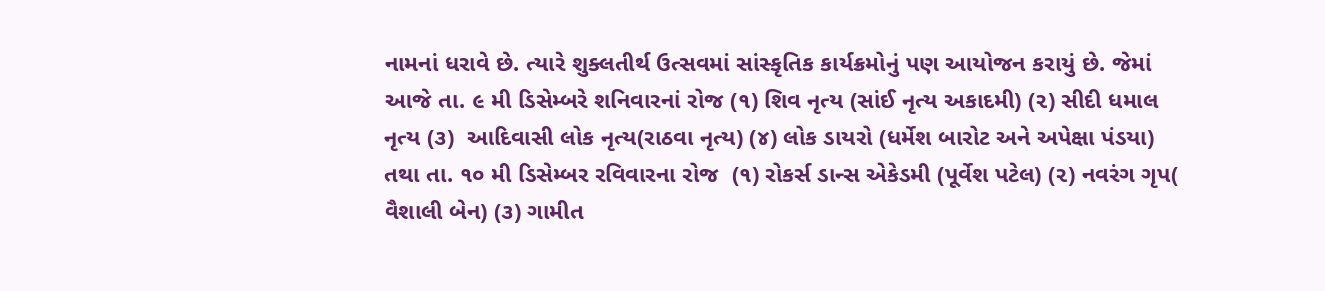નામનાં ધરાવે છે. ત્યારે શુક્લતીર્થ ઉત્સવમાં સાંસ્કૃતિક કાર્યક્રમોનું પણ આયોજન કરાયું છે. જેમાં આજે તા. ૯ મી ડિસેમ્બરે શનિવારનાં રોજ (૧) શિવ નૃત્ય (સાંઈ નૃત્ય અકાદમી) (૨) સીદી ધમાલ નૃત્ય (૩)  આદિવાસી લોક નૃત્ય(રાઠવા નૃત્ય) (૪) લોક ડાયરો (ધર્મેશ બારોટ અને અપેક્ષા પંડયા)  તથા તા. ૧૦ મી ડિસેમ્બર રવિવારના રોજ  (૧) રોકર્સ ડાન્સ એકેડમી (પૂર્વેશ પટેલ) (૨) નવરંગ ગૃપ( વૈશાલી બેન) (૩) ગામીત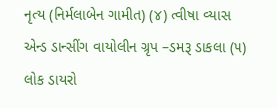નૃત્ય (નિર્મલાબેન ગામીત) (૪) ત્વીષા વ્યાસ એન્ડ ડાન્સીંગ વાયોલીન ગ્રૃપ –ડમરૂ ડાકલા (૫) લોક ડાયરો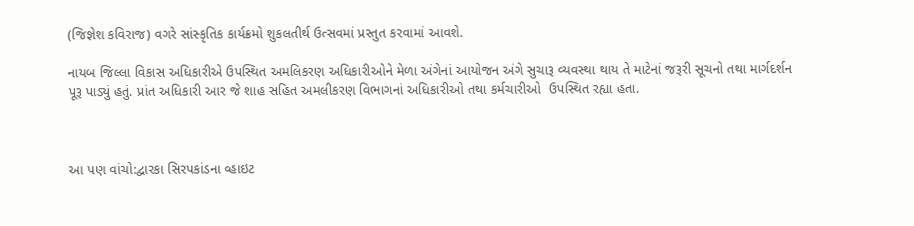(જિજ્ઞેશ કવિરાજ) વગરે સાંસ્કૃતિક કાર્યક્રમો શુકલતીર્થ ઉત્સવમાં પ્રસ્તુત કરવામાં આવશે.

નાયબ જિલ્લા વિકાસ અધિકારીએ ઉપસ્થિત અમલિકરણ અધિકારીઓને મેળા અંગેનાં આયોજન અંગે સુચારૂ વ્યવસ્થા થાય તે માટેનાં જરૂરી સૂચનો તથા માર્ગદર્શન પૂરૂ પાડ્યું હતું. પ્રાંત અધિકારી આર જે શાહ સહિત અમલીકરણ વિભાગનાં અધિકારીઓ તથા કર્મચારીઓ  ઉપસ્થિત રહ્યા હતા.



આ પણ વાંચો:દ્વારકા સિરપકાંડના વ્હાઇટ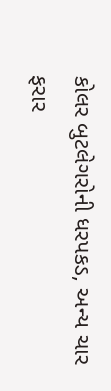કોલર બુટલેગરોની ધરપકડ, અન્ય ચાર ફરાર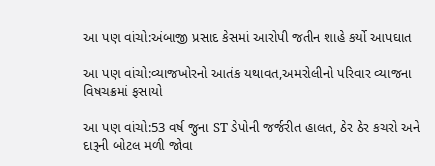આ પણ વાંચો:અંબાજી પ્રસાદ કેસમાં આરોપી જતીન શાહે કર્યો આપઘાત

આ પણ વાંચો:વ્યાજખોરનો આતંક યથાવત,અમરોલીનો પરિવાર વ્યાજના વિષચક્રમાં ફસાયો

આ પણ વાંચો:53 વર્ષ જુના ST ડેપોની જર્જરીત હાલત, ઠેર ઠેર કચરો અને દારૂની બોટલ મળી જોવા